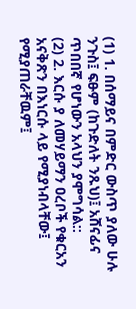(1) 1. በሰማይና በምድር ውስጥ ያለው ሁሉ ንጉስ፤ ፍፁም (ከጉድለት ንጹህ)፤ አሸናፊና ጥበበኛ የሆነውን አላህን ያሞግሳል::
(2) 2. እርሱ ያ ለመሃይማን ዐረቦች የቁርአን አናቅጽን በእነርሱ ላይ የሚያነብላቸው፤ የሚያጠራቸዉም፤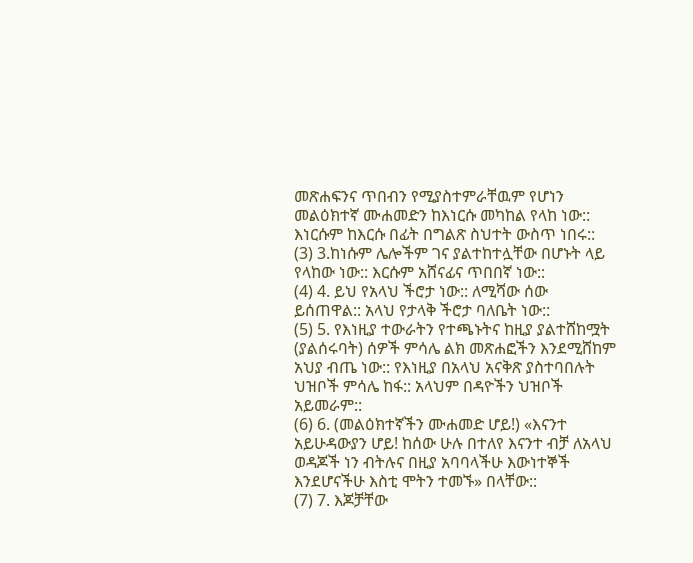መጽሐፍንና ጥበብን የሚያስተምራቸዉም የሆነን መልዕክተኛ ሙሐመድን ከእነርሱ መካከል የላከ ነው:: እነርሱም ከእርሱ በፊት በግልጽ ስህተት ውስጥ ነበሩ::
(3) 3.ከነሱም ሌሎችም ገና ያልተከተሏቸው በሆኑት ላይ የላከው ነው:: እርሱም አሸናፊና ጥበበኛ ነው::
(4) 4. ይህ የአላህ ችሮታ ነው:: ለሚሻው ሰው ይሰጠዋል:: አላህ የታላቅ ችሮታ ባለቤት ነው::
(5) 5. የእነዚያ ተውራትን የተጫኑትና ከዚያ ያልተሸከሟት (ያልሰሩባት) ሰዎች ምሳሌ ልክ መጽሐፎችን እንደሚሸከም አህያ ብጤ ነው:: የእነዚያ በአላህ አናቅጽ ያስተባበሉት ህዝቦች ምሳሌ ከፋ:: አላህም በዳዮችን ህዝቦች አይመራም::
(6) 6. (መልዕክተኛችን ሙሐመድ ሆይ!) «እናንተ አይሁዳውያን ሆይ! ከሰው ሁሉ በተለየ እናንተ ብቻ ለአላህ ወዳጆች ነን ብትሉና በዚያ አባባላችሁ እውነተኞች እንደሆናችሁ እስቲ ሞትን ተመኙ» በላቸው::
(7) 7. እጆቻቸው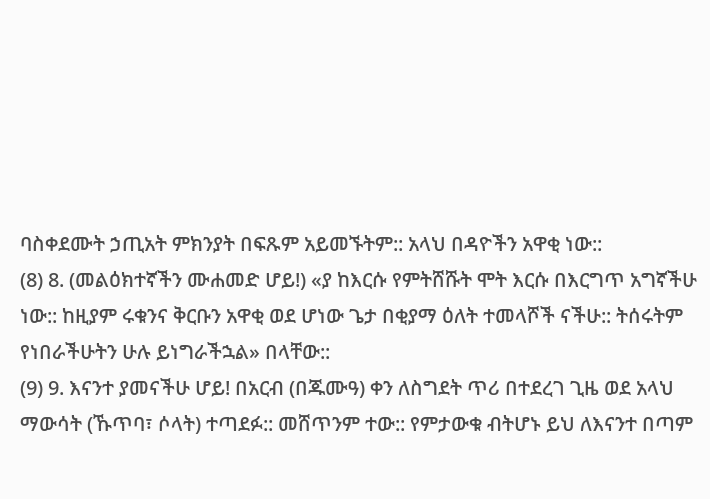ባስቀደሙት ኃጢአት ምክንያት በፍጹም አይመኙትም:: አላህ በዳዮችን አዋቂ ነው::
(8) 8. (መልዕክተኛችን ሙሐመድ ሆይ!) «ያ ከእርሱ የምትሸሹት ሞት እርሱ በእርግጥ አግኛችሁ ነው:: ከዚያም ሩቁንና ቅርቡን አዋቂ ወደ ሆነው ጌታ በቂያማ ዕለት ተመላሾች ናችሁ:: ትሰሩትም የነበራችሁትን ሁሉ ይነግራችኋል» በላቸው::
(9) 9. እናንተ ያመናችሁ ሆይ! በአርብ (በጁሙዓ) ቀን ለስግደት ጥሪ በተደረገ ጊዜ ወደ አላህ ማውሳት (ኹጥባ፣ ሶላት) ተጣደፉ:: መሸጥንም ተው:: የምታውቁ ብትሆኑ ይህ ለእናንተ በጣም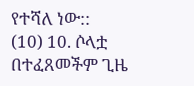የተሻለ ነው::
(10) 10. ሶላቷ በተፈጸመችም ጊዜ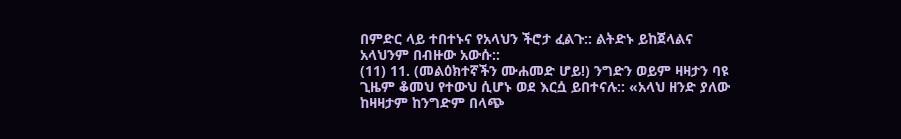በምድር ላይ ተበተኑና የአላህን ችሮታ ፈልጉ:: ልትድኑ ይከጀላልና አላህንም በብዙው አውሱ::
(11) 11. (መልዕክተኛችን ሙሐመድ ሆይ!) ንግድን ወይም ዛዛታን ባዩ ጊዜም ቆመህ የተውህ ሲሆኑ ወደ እርሷ ይበተናሉ:: «አላህ ዘንድ ያለው ከዛዛታም ከንግድም በላጭ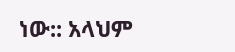ነው:: አላህም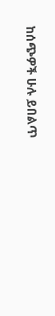ከሰጭዎች ሁሉ ይበልጥ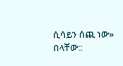ሲሳይን ሰጪ ነው» በላቸው::